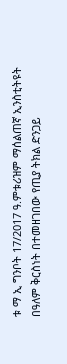ቱ ማ ኢ ግንቦት 17/2017 ዓ.ምቱሪዝም ማሰልጠኛ ኢንስቲትዩት በዓለም ቅርስነት በተመዘገበው የጢያ ትክል ድንጋይ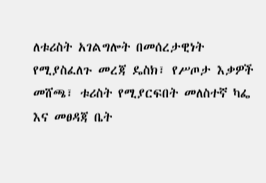ለቱሪስት አገልግሎት በመሰረታዊነት የሚያስፈለጉ መረጃ ዴስክ፣ የሥጦታ እቃዎች መሸጫ፣ ቱሪስት የሚያርፍበት መለስተኛ ካፌ እና መፀዳጃ ቤት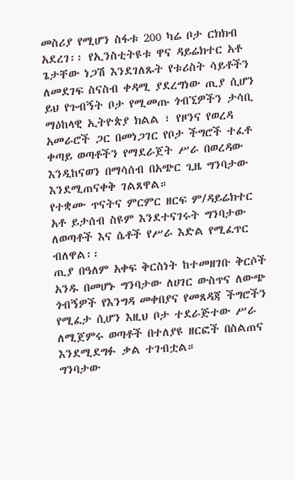መስሪያ የሚሆን ስፋቱ 200 ካሬ ቦታ ርክክብ አደረገ፡፡ የኢንስቲትዩቱ ዋና ዳይሬክተር አቶ ጌታቸው ነጋሽ እንደገለጹት የቱሪስት ሳይቶችን ለመደገፍ ስናስብ ቀዳሚ ያደረግነው ጢያ ሲሆን ይህ የጉብኝት ቦታ የሚመጡ ጎብኚዎችን ታሳቢ ማዕከላዊ ኢትዮጵያ ክልል ፣ የዞንና የወረዳ አመራሮች ጋር በመነጋገር የቦታ ችግሮች ተፈቶ ቀጣይ ወጣቶችን የማደራጀት ሥራ በወረዳው እንዲከናወን በማሳሰብ በአጭር ጊዜ ግንባታው እንደሚጠናቀቅ ገልጸዋል።
የተቋሙ ጥናትና ምርምር ዘርፍ ም/ዳይሬክተር አቶ ይታሰብ ስዩም እንደተናገሩት ግንባታው ለወጣቶች እና ሴቶች የሥራ እድል የሚፈጥር ብለዋል፡፡
ጢያ በዓለም አቀፍ ቅርስነት ከተመዘገቡ ቅርሶች አንዱ በመሆኑ ግንባታው ለሀገር ውስጥና ለውጭ ጎብኝዎች የእንግዳ መቀበያና የመጸዳጃ ችግሮችን የሚፈታ ሲሆን እዚህ ቦታ ተደራጅተው ሥራ ለሚጀምሩ ወጣቶች በተለያዩ ዘርፎች በስልጠና እንደሚደግፉ ቃል ተገብቷል።
ግንባታው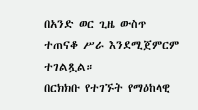በአንድ ወር ጊዜ ውስጥ ተጠናቆ ሥራ እንደሚጀምርም ተገልጿል።
በርክክቡ የተገኙት የማዕከላዊ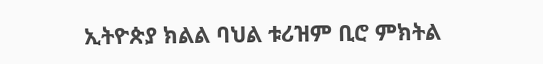ኢትዮጵያ ክልል ባህል ቱሪዝም ቢሮ ምክትል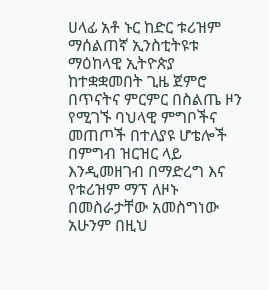ሀላፊ አቶ ኑር ከድር ቱሪዝም ማሰልጠኛ ኢንስቲትዩቱ ማዕከላዊ ኢትዮጵያ ከተቋቋመበት ጊዜ ጀምሮ በጥናትና ምርምር በስልጤ ዞን የሚገኙ ባህላዊ ምግቦችና መጠጦች በተለያዩ ሆቴሎች በምግብ ዝርዝር ላይ እንዲመዘገብ በማድረግ እና የቱሪዝም ማፕ ለዞኑ በመስራታቸው አመስግነው አሁንም በዚህ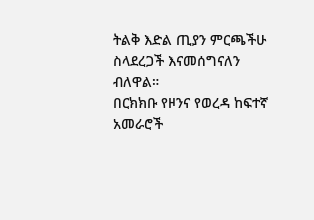ትልቅ እድል ጢያን ምርጫችሁ ስላደረጋች እናመሰግናለን ብለዋል።
በርክክቡ የዞንና የወረዳ ከፍተኛ አመራሮች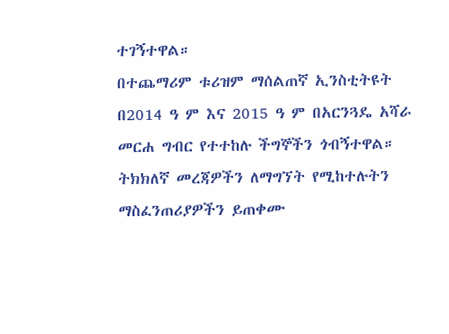ተገኝተዋል።
በተጨማሪም ቱሪዝም ማሰልጠኛ ኢንስቲትዩት በ2014 ዓ ም እና 2015 ዓ ም በአርንጓዴ አሻራ መርሐ ግብር የተተከሉ ችግኞችን ጎብኝተዋል።
ትክክለኛ መረጃዎችን ለማግኘት የሚከተሉትን ማስፈንጠሪያዎችን ይጠቀሙ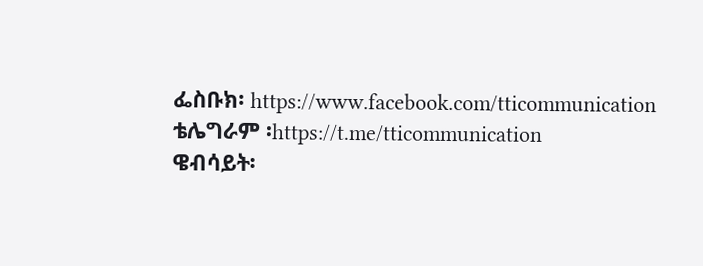ፌስቡክ፡ https://www.facebook.com/tticommunication
ቴሌግራም ፡https://t.me/tticommunication
ዌብሳይት፡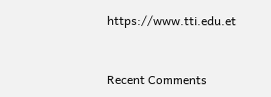https://www.tti.edu.et


Recent Comments